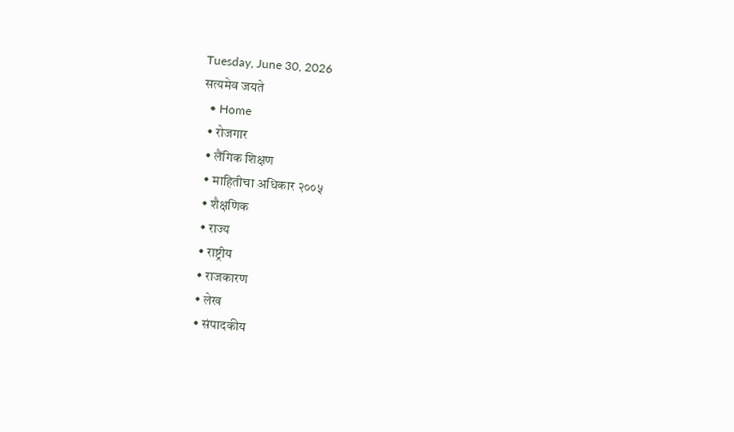Tuesday, June 30, 2026
सत्यमेव जयते
  • Home
  • रोजगार
  • लैंगिक शिक्षण
  • माहितीचा अधिकार २००५
  • शैक्षणिक
  • राज्य
  • राष्ट्रीय
  • राजकारण
  • लेख
  • संपादकीय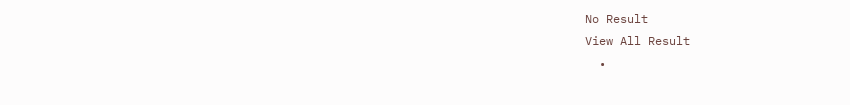No Result
View All Result
  •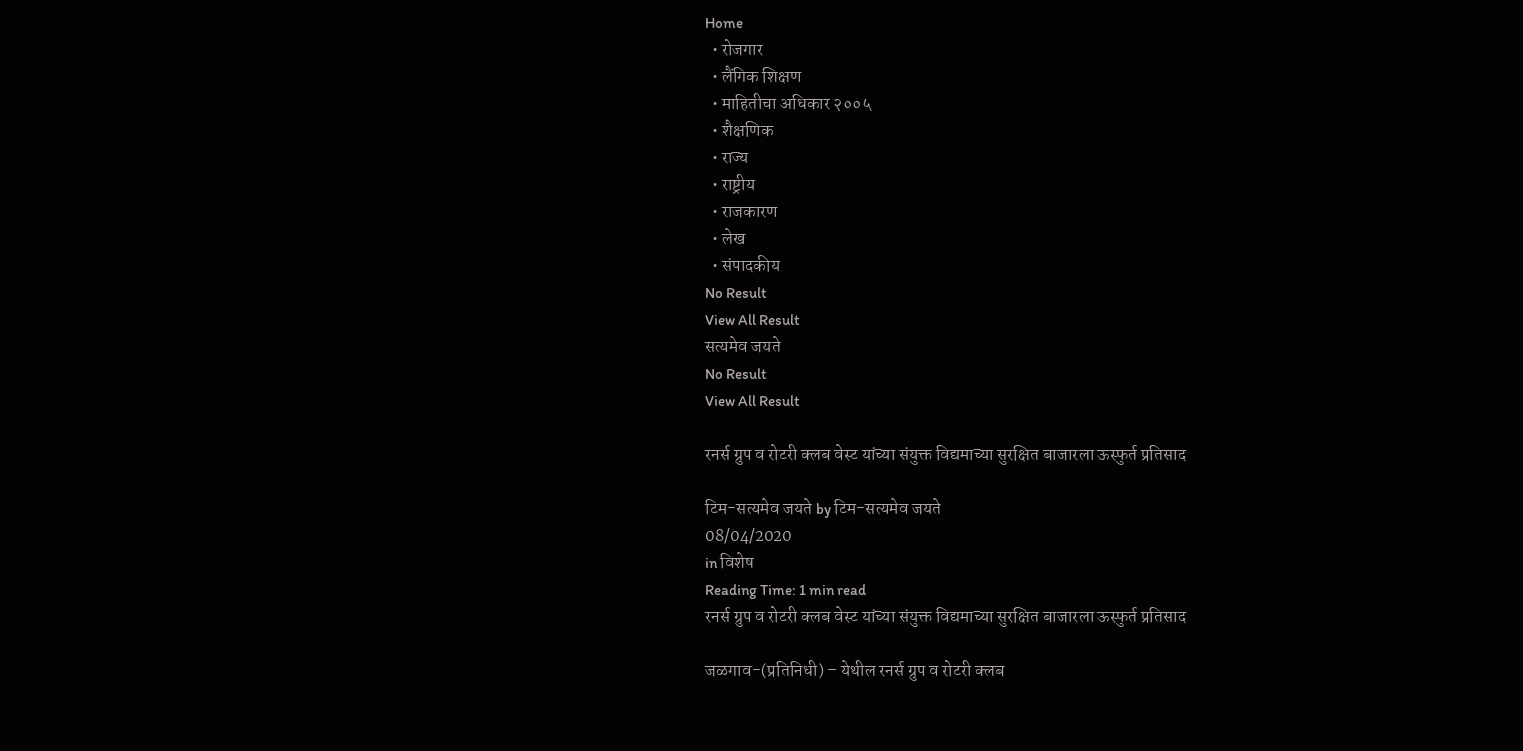Home
  • रोजगार
  • लैंगिक शिक्षण
  • माहितीचा अधिकार २००५
  • शैक्षणिक
  • राज्य
  • राष्ट्रीय
  • राजकारण
  • लेख
  • संपादकीय
No Result
View All Result
सत्यमेव जयते
No Result
View All Result

रनर्स ग्रुप व रोटरी क्लब वेस्ट यांच्या संयुक्त विद्यमाच्या सुरक्षित बाजारला ऊस्फुर्त प्रतिसाद

टिम-सत्यमेव जयते by टिम-सत्यमेव जयते
08/04/2020
in विशेष
Reading Time: 1 min read
रनर्स ग्रुप व रोटरी क्लब वेस्ट यांच्या संयुक्त विद्यमाच्या सुरक्षित बाजारला ऊस्फुर्त प्रतिसाद

जळगाव-(प्रतिनिधी) – येथील रनर्स ग्रुप व रोटरी क्लब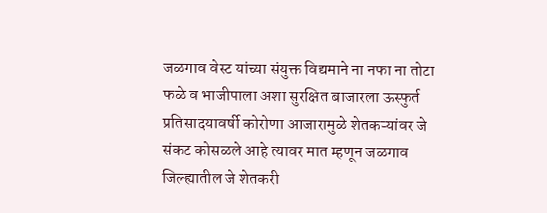जळगाव वेस्ट यांच्या संयुक्त विद्यमाने ना नफा ना तोटा फळे व भाजीपाला अशा सुरक्षित बाजारला ऊस्फुर्त प्रतिसादयावर्षी कोरोणा आजारामुळे शेतकऱ्यांवर जे संकट कोसळले आहे त्यावर मात म्हणून जळगाव जिल्ह्यातील जे शेतकरी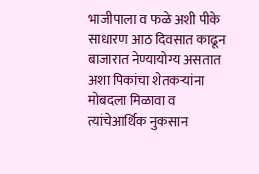भाजीपाला व फळे अशी पीके साधारण आठ दिवसात काढून बाजारात नेण्यायोग्य असतात अशा पिकांचा शेतकऱ्यांना मोबदला मिळावा व त्यांचेआर्थिक नुकसान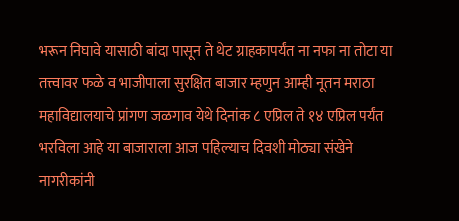भरून निघावे यासाठी बांदा पासून ते थेट ग्राहकापर्यंत ना नफा ना तोटा या तत्त्वावर फळे व भाजीपाला सुरक्षित बाजार म्हणुन आम्ही नूतन मराठा महाविद्यालयाचे प्रांगण जळगाव येथे दिनांक ८ एप्रिल ते १४ एप्रिल पर्यंत भरविला आहे या बाजाराला आज पहिल्याच दिवशी मोठ्या संखेने नागरीकांनी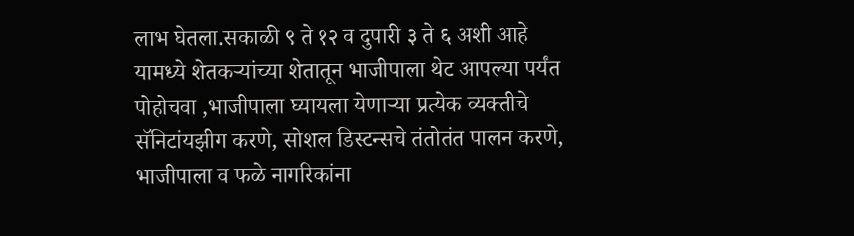लाभ घेतला.सकाळी ९ ते १२ व दुपारी ३ ते ६ अशी आहे यामध्ये शेतकऱ्यांच्या शेतातून भाजीपाला थेट आपल्या पर्यंत पोहोचवा ,भाजीपाला घ्यायला येणाऱ्या प्रत्येक व्यक्तीचे सॅनिटांयझीग करणे, सोशल डिस्टन्सचे तंतोतंत पालन करणे, भाजीपाला व फळे नागरिकांना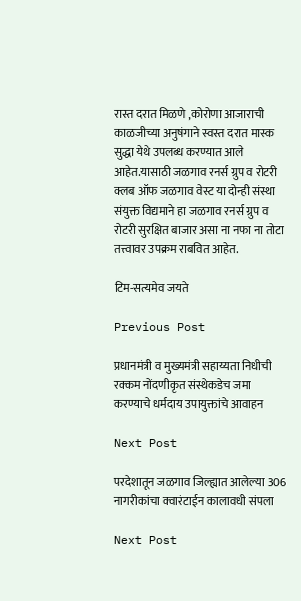रास्त दरात मिळणे ,कोरोणा आजाराची काळजीच्या अनुषंगाने स्वस्त दरात मास्क सुद्धा येथे उपलब्ध करण्यात आले आहेत.यासाठी जळगाव रनर्स ग्रुप व रोटरी क्लब ऑफ जळगाव वेस्ट या दोन्ही संस्था संयुक्त विद्यमाने हा जळगाव रनर्स ग्रुप व रोटरी सुरक्षित बाजार असा ना नफा ना तोटा तत्त्वावर उपक्रम राबवित आहेत.

टिम-सत्यमेव जयते

Previous Post

प्रधानमंत्री व मुख्यमंत्री सहाय्यता निधीची रक्कम नोंदणीकृत संस्थेकडेच जमा करण्याचे धर्मदाय उपायुक्तांचे आवाहन

Next Post

परदेशातून जळगाव जिल्ह्यात आलेल्या 306 नागरीकांचा क्वारंटाईन कालावधी संपला

Next Post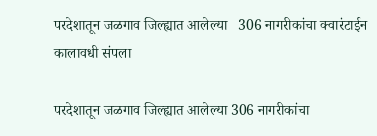परदेशातून जळगाव जिल्ह्यात आलेल्या   306 नागरीकांचा क्वारंटाईन कालावधी संपला

परदेशातून जळगाव जिल्ह्यात आलेल्या 306 नागरीकांचा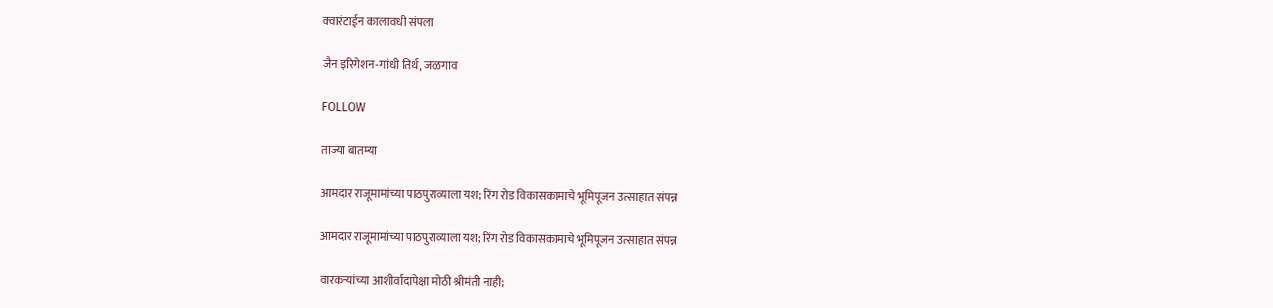क्वारंटाईन कालावधी संपला

जैन इरिगेशन-गांधी तिर्थ, जळगाव

FOLLOW

ताज्या बातम्या

आमदार राजूमामांच्या पाठपुराव्याला यश; रिंग रोड विकासकामाचे भूमिपूजन उत्साहात संपन्न

आमदार राजूमामांच्या पाठपुराव्याला यश; रिंग रोड विकासकामाचे भूमिपूजन उत्साहात संपन्न

वारकऱ्यांच्या आशीर्वादापेक्षा मोठी श्रीमंती नाही;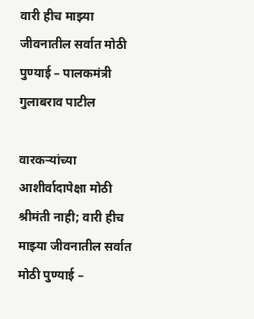वारी हीच माझ्या जीवनातील सर्वात मोठी पुण्याई – पालकमंत्री गुलाबराव पाटील

वारकऱ्यांच्या आशीर्वादापेक्षा मोठी श्रीमंती नाही; वारी हीच माझ्या जीवनातील सर्वात मोठी पुण्याई –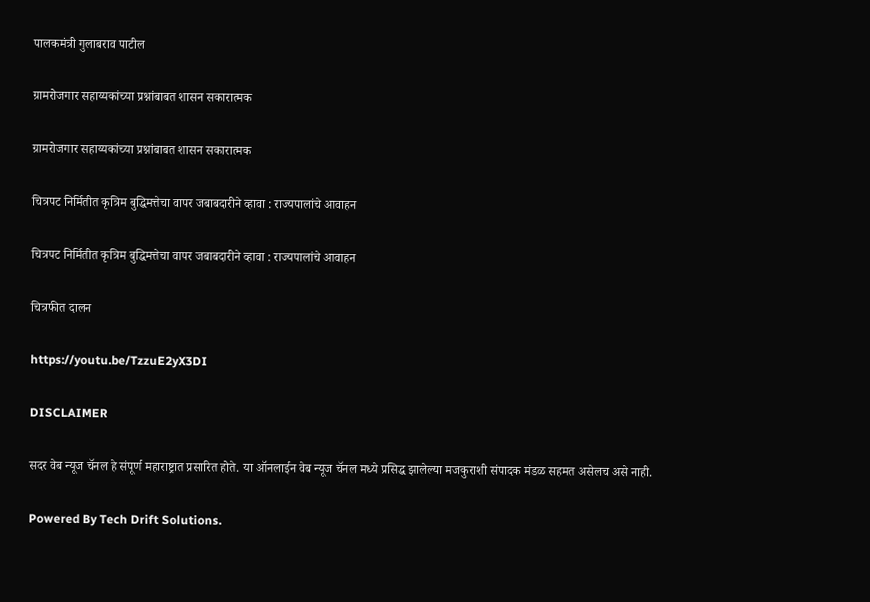पालकमंत्री गुलाबराव पाटील

ग्रामरोजगार सहाय्यकांच्या प्रश्नांबाबत शासन सकारात्मक

ग्रामरोजगार सहाय्यकांच्या प्रश्नांबाबत शासन सकारात्मक

चित्रपट निर्मितीत कृत्रिम बुद्धिमत्तेचा वापर जबाबदारीने व्हावा : राज्यपालांचे आवाहन

चित्रपट निर्मितीत कृत्रिम बुद्धिमत्तेचा वापर जबाबदारीने व्हावा : राज्यपालांचे आवाहन

चित्रफीत दालन

https://youtu.be/TzzuE2yX3DI

DISCLAIMER

सदर वेब न्यूज चॅनल हे संपूर्ण महाराष्ट्रात प्रसारित होते. या ऑनलाईन वेब न्यूज चॅनल मध्ये प्रसिद्ध झालेल्या मजकुराशी संपादक मंडळ सहमत असेलच असे नाही.

Powered By Tech Drift Solutions.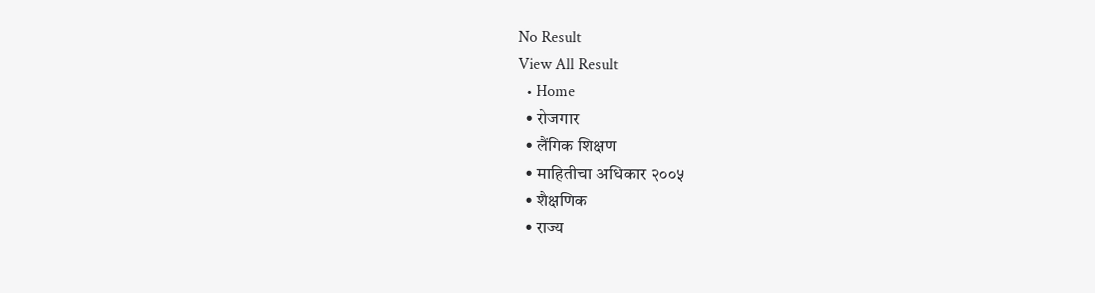No Result
View All Result
  • Home
  • रोजगार
  • लैंगिक शिक्षण
  • माहितीचा अधिकार २००५
  • शैक्षणिक
  • राज्य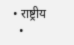• राष्ट्रीय
  •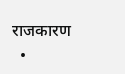राजकारण
  •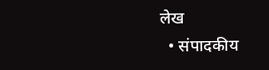लेख
  • संपादकीय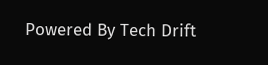Powered By Tech Drift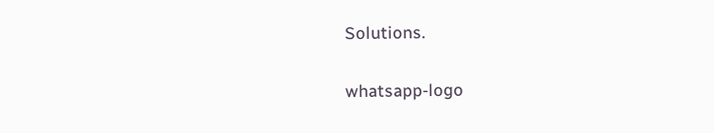Solutions.

whatsapp-logo